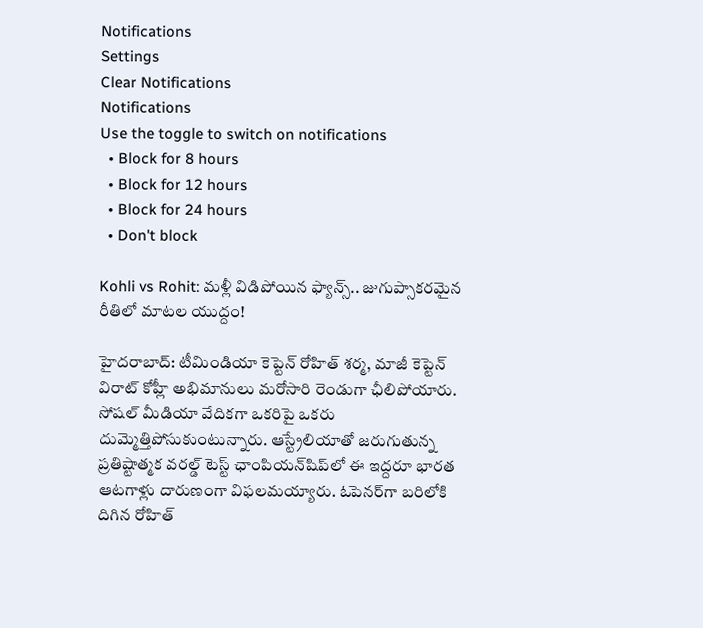Notifications
Settings
Clear Notifications
Notifications
Use the toggle to switch on notifications
  • Block for 8 hours
  • Block for 12 hours
  • Block for 24 hours
  • Don't block

Kohli vs Rohit: మళ్లీ విడిపోయిన ఫ్యాన్స్.. జుగుప్సాకరమైన రీతిలో మాటల యుద్దం!

హైదరాబాద్: టీమిండియా కెప్టెన్ రోహిత్ శర్మ, మాజీ కెప్టెన్ విరాట్ కోహ్లీ అభిమానులు మరోసారి రెండుగా ఛీలిపోయారు. సోషల్ మీడియా వేదికగా ఒకరిపై ఒకరు దుమ్మెత్తిపోసుకుంటున్నారు. ఆస్ట్రేలియాతో జరుగుతున్న ప్రతిష్టాత్మక వరల్డ్ టెస్ట్ ఛాంపియన్‌షిప్‌లో ఈ ఇద్దరూ భారత ఆటగాళ్లు దారుణంగా విఫలమయ్యారు. ఓపెనర్‌గా బరిలోకి దిగిన రోహిత్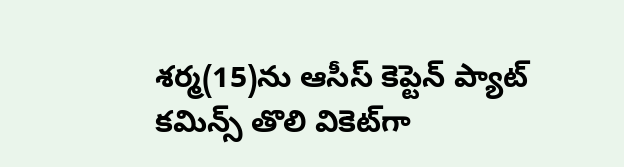శర్మ(15)ను ఆసీస్ కెప్టెన్ ప్యాట్ కమిన్స్ తొలి వికెట్‌గా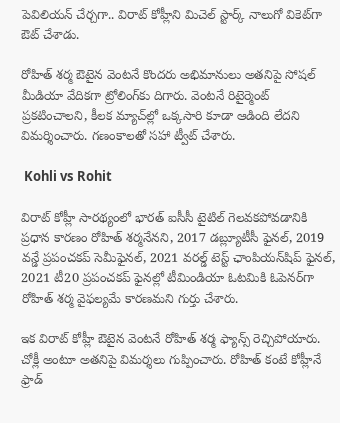పెవిలియన్ చేర్చగా.. విరాట్ కోహ్లీని మిచెల్ స్టార్క్ నాలుగో వికెట్‌గా ఔట్ చేశాడు.

రోహిత్ శర్మ ఔటైన వెంటనే కొందరు అభిమానులు అతనిపై సోషల్ మీడియా వేదికగా ట్రోలింగ్‌కు దిగారు. వెంటనే రిటైర్మెంట్ ప్రకటించాలని, కీలక మ్యాచ్‌ల్లో ఒక్కసారి కూడా ఆడింది లేదని విమర్శించారు. గణంకాలతో సహా ట్వీట్ చేశారు.

 Kohli vs Rohit

విరాట్ కోహ్లీ సారథ్యంలో భారత్ ఐసీసీ టైటిల్ గెలవకపోవడానికి ప్రధాన కారణం రోహిత్ శర్మనేనని, 2017 డబ్ల్యూటీసీ ఫైనల్, 2019 వన్డే ప్రపంచకప్ సెమీఫైనల్, 2021 వరల్డ్ టెస్ట్ ఛాంపియన్‌షిప్ ఫైనల్, 2021 టీ20 ప్రపంచకప్ ఫైనల్లో టీమిండియా ఓటమికి ఓపెనర్‌గా రోహిత్ శర్మ వైఫల్యమే కారణమని గుర్తు చేశారు.

ఇక విరాట్ కోహ్లీ ఔటైన వెంటనే రోహిత్ శర్మ ఫ్యాన్స్ రెచ్చిపోయారు. చోక్లీ అంటూ అతనిపై విమర్శలు గుప్పించారు. రోహిత్ కంటే కోహ్లీనే ఫ్రాడ్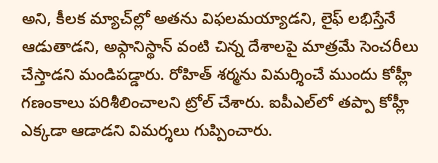అని, కీలక మ్యాచ్‌ల్లో అతను విఫలమయ్యాడని, లైఫ్ లభిస్తేనే ఆడుతాడని, అఫ్గానిస్థాన్ వంటి చిన్న దేశాలపై మాత్రమే సెంచరీలు చేస్తాడని మండిపడ్డారు. రోహిత్ శర్మను విమర్శించే ముందు కోహ్లీ గణంకాలు పరిశీలించాలని ట్రోల్ చేశారు. ఐపీఎల్‌లో తప్పా కోహ్లీ ఎక్కడా ఆడాడని విమర్శలు గుప్పించారు.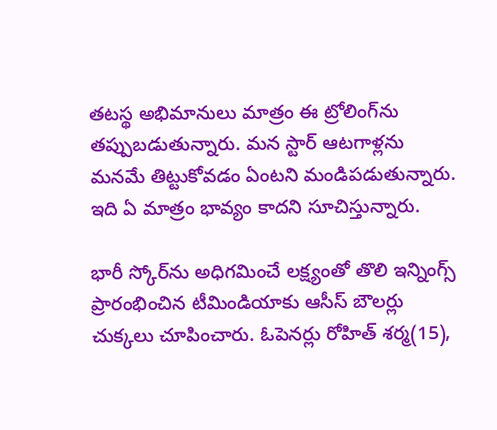తటస్థ అభిమానులు మాత్రం ఈ ట్రోలింగ్‌ను తప్పుబడుతున్నారు. మన స్టార్ ఆటగాళ్లను మనమే తిట్టుకోవడం ఏంటని మండిపడుతున్నారు. ఇది ఏ మాత్రం భావ్యం కాదని సూచిస్తున్నారు.

భారీ స్కోర్‌ను అధిగమించే లక్ష్యంతో తొలి ఇన్నింగ్స్ ప్రారంభించిన టీమిండియాకు ఆసీస్ బౌలర్లు చుక్కలు చూపించారు. ఓపెనర్లు రోహిత్ శర్మ(15),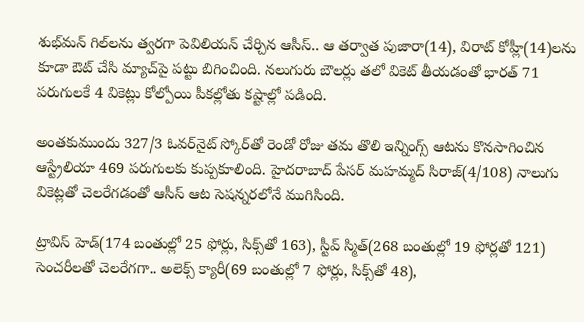శుభ్‌మన్ గిల్‌లను త్వరగా పెవిలియన్ చేర్చిన ఆసీస్.. ఆ తర్వాత పుజారా(14), విరాట్ కోహ్లీ(14)లను కూడా ఔట్ చేసి మ్యాచ్‌పై పట్టు బిగించింది. నలుగురు బౌలర్లు తలో వికెట్ తీయడంతో భారత్ 71 పరుగులకే 4 వికెట్లు కోల్పోయి పీకల్లోతు కష్టాల్లో పడింది.

అంతకుముందు 327/3 ఓవర్‌నైట్ స్కోర్‌తో రెండో రోజు తమ తొలి ఇన్నింగ్స్ ఆటను కొనసాగించిన ఆస్ట్రేలియా 469 పరుగులకు కుప్పకూలింది. హైదరాబాద్ పేసర్ మహమ్మద్ సిరాజ్(4/108) నాలుగు వికెట్లతో చెలరేగడంతో ఆసీస్ ఆట సెషన్నరలోనే ముగిసింది.

ట్రావిస్ హెడ్(174 బంతుల్లో 25 ఫోర్లు, సిక్స్‌తో 163), స్టీవ్ స్మిత్(268 బంతుల్లో 19 ఫోర్లతో 121) సెంచరీలతో చెలరేగగా.. అలెక్స్ క్యారీ(69 బంతుల్లో 7 ఫోర్లు, సిక్స్‌తో 48),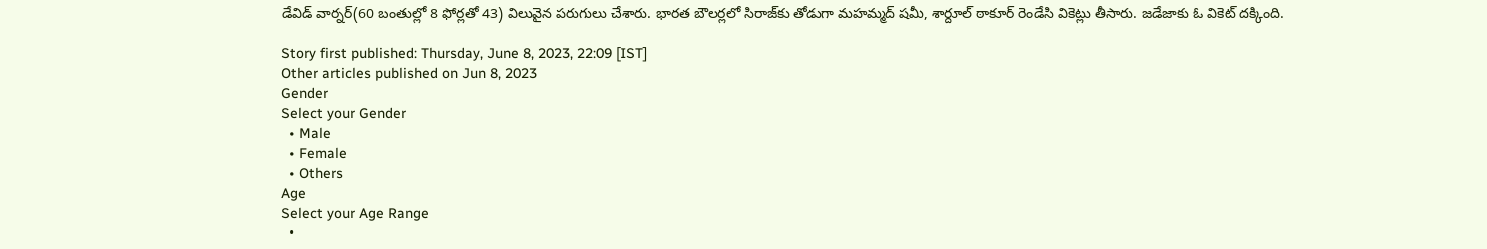డేవిడ్ వార్నర్(60 బంతుల్లో 8 ఫోర్లతో 43) విలువైన పరుగులు చేశారు. భారత బౌలర్లలో సిరాజ్‌కు తోడుగా మహమ్మద్ షమీ, శార్దూల్ ఠాకూర్ రెండేసి వికెట్లు తీసారు. జడేజాకు ఓ వికెట్ దక్కింది.

Story first published: Thursday, June 8, 2023, 22:09 [IST]
Other articles published on Jun 8, 2023
Gender
Select your Gender
  • Male
  • Female
  • Others
Age
Select your Age Range
  •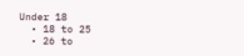Under 18
  • 18 to 25
  • 26 to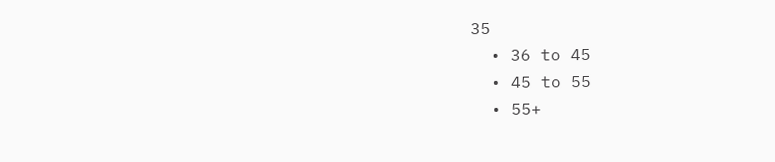35
  • 36 to 45
  • 45 to 55
  • 55+